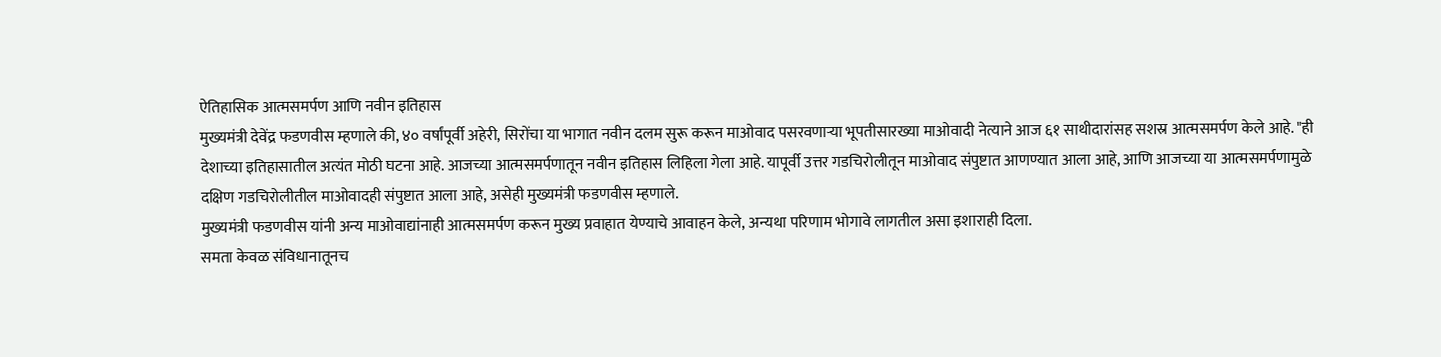ऐतिहासिक आत्मसमर्पण आणि नवीन इतिहास
मुख्यमंत्री देवेंद्र फडणवीस म्हणाले की, ४० वर्षांपूर्वी अहेरी, सिरोंचा या भागात नवीन दलम सुरू करून माओवाद पसरवणाऱ्या भूपतीसारख्या माओवादी नेत्याने आज ६१ साथीदारांसह सशस्र आत्मसमर्पण केले आहे. "ही देशाच्या इतिहासातील अत्यंत मोठी घटना आहे. आजच्या आत्मसमर्पणातून नवीन इतिहास लिहिला गेला आहे. यापूर्वी उत्तर गडचिरोलीतून माओवाद संपुष्टात आणण्यात आला आहे, आणि आजच्या या आत्मसमर्पणामुळे दक्षिण गडचिरोलीतील माओवादही संपुष्टात आला आहे, असेही मुख्यमंत्री फडणवीस म्हणाले.
मुख्यमंत्री फडणवीस यांनी अन्य माओवाद्यांनाही आत्मसमर्पण करून मुख्य प्रवाहात येण्याचे आवाहन केले, अन्यथा परिणाम भोगावे लागतील असा इशाराही दिला.
समता केवळ संविधानातूनच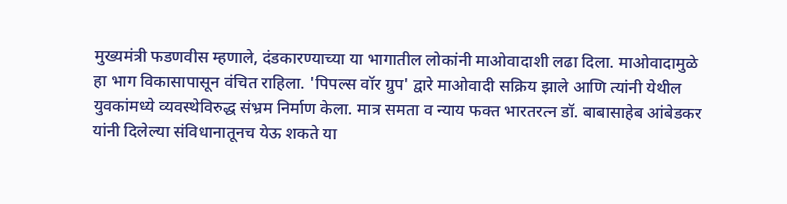मुख्यमंत्री फडणवीस म्हणाले, दंडकारण्याच्या या भागातील लोकांनी माओवादाशी लढा दिला. माओवादामुळे हा भाग विकासापासून वंचित राहिला. 'पिपल्स वॉर ग्रुप' द्वारे माओवादी सक्रिय झाले आणि त्यांनी येथील युवकांमध्ये व्यवस्थेविरुद्ध संभ्रम निर्माण केला. मात्र समता व न्याय फक्त भारतरत्न डॉ. बाबासाहेब आंबेडकर यांनी दिलेल्या संविधानातूनच येऊ शकते या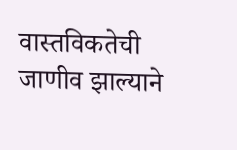वास्तविकतेची जाणीव झाल्याने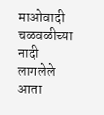माओवादी चळवळीच्या नादी लागलेले आता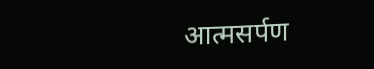आत्मसर्पण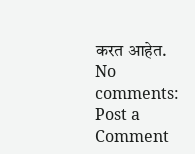करत आहेत.
No comments:
Post a Comment